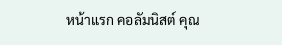หน้าแรก คอลัมนิสต์ คุณ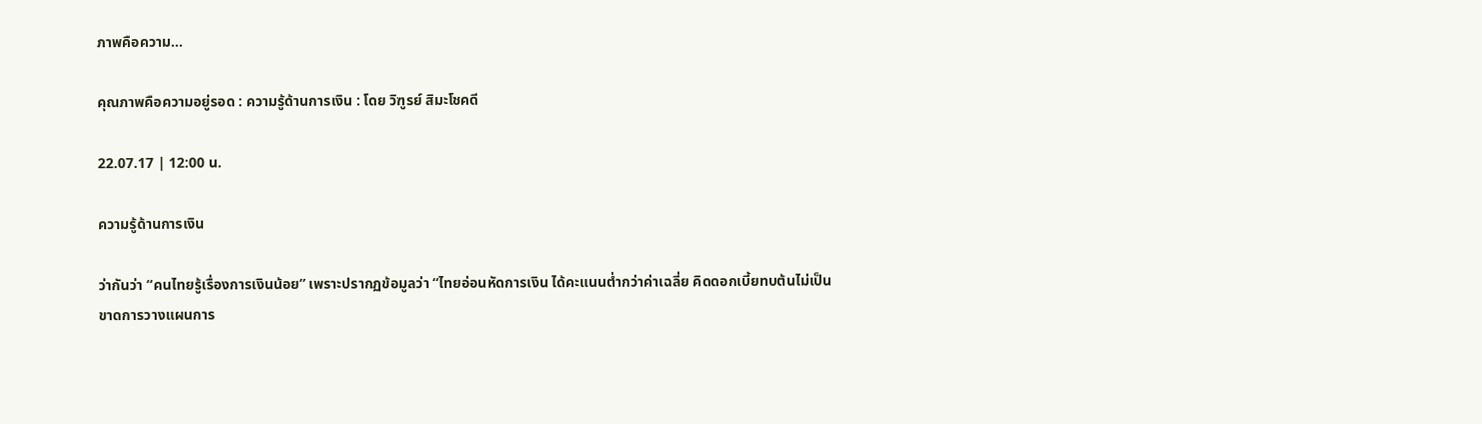ภาพคือความ...

คุณภาพคือความอยู่รอด : ความรู้ด้านการเงิน : โดย วิฑูรย์ สิมะโชคดี

22.07.17 | 12:00 น.

ความรู้ด้านการเงิน

ว่ากันว่า “คนไทยรู้เรื่องการเงินน้อย” เพราะปรากฏข้อมูลว่า “ไทยอ่อนหัดการเงิน ได้คะแนนต่ำกว่าค่าเฉลี่ย คิดดอกเบี้ยทบต้นไม่เป็น ขาดการวางแผนการ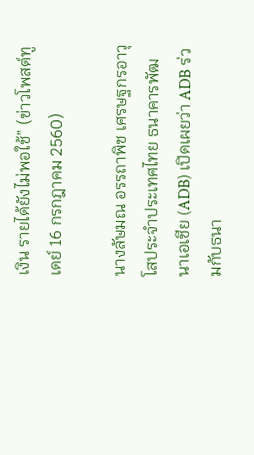เงิน รายได้ยังไม่พอใช้” (ข่าวโพสต์ทูเดย์ 16 กรกฎาคม 2560)

นางลัษมณ อรรถาพิช เศรษฐกรอาวุโสประจำประเทศไทย ธนาคารพัฒนาเอเชีย (ADB) เปิดเผยว่า ADB ร่วมกับธนา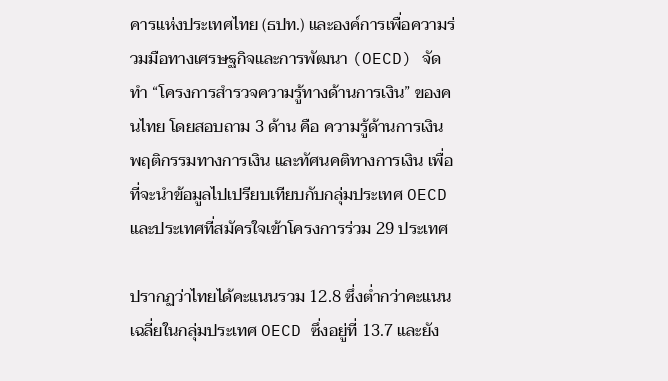คารแห่งประเทศไทย (ธปท.) และองค์การเพื่อความร่วมมือทางเศรษฐกิจและการพัฒนา (OECD) จัดทำ “โครงการสำรวจความรู้ทางด้านการเงิน” ของคนไทย โดยสอบถาม 3 ด้าน คือ ความรู้ด้านการเงิน พฤติกรรมทางการเงิน และทัศนคติทางการเงิน เพื่อที่จะนำข้อมูลไปเปรียบเทียบกับกลุ่มประเทศ OECD และประเทศที่สมัครใจเข้าโครงการร่วม 29 ประเทศ

ปรากฏว่าไทยได้คะแนนรวม 12.8 ซึ่งต่ำกว่าคะแนนเฉลี่ยในกลุ่มประเทศ OECD ซึ่งอยู่ที่ 13.7 และยัง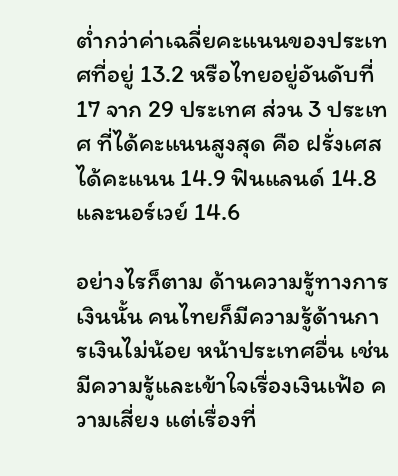ต่ำกว่าค่าเฉลี่ยคะแนนของประเทศที่อยู่ 13.2 หรือไทยอยู่อันดับที่ 17 จาก 29 ประเทศ ส่วน 3 ประเทศ ที่ได้คะแนนสูงสุด คือ ฝรั่งเศส ได้คะแนน 14.9 ฟินแลนด์ 14.8 และนอร์เวย์ 14.6

อย่างไรก็ตาม ด้านความรู้ทางการเงินนั้น คนไทยก็มีความรู้ด้านการเงินไม่น้อย หน้าประเทศอื่น เช่น มีความรู้และเข้าใจเรื่องเงินเฟ้อ ความเสี่ยง แต่เรื่องที่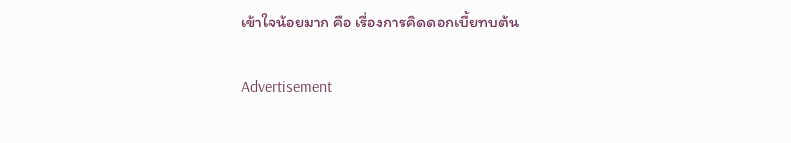เข้าใจน้อยมาก คือ เรื่องการคิดดอกเบี้ยทบต้น

Advertisement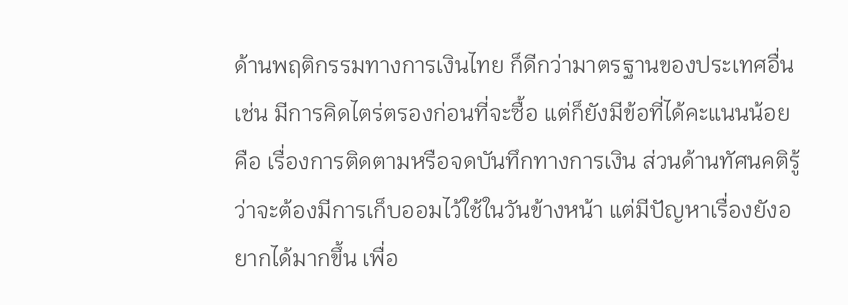ด้านพฤติกรรมทางการเงินไทย ก็ดีกว่ามาตรฐานของประเทศอื่น เช่น มีการคิดไตร่ตรองก่อนที่จะซื้อ แต่ก็ยังมีข้อที่ได้คะแนนน้อย คือ เรื่องการติดตามหรือจดบันทึกทางการเงิน ส่วนด้านทัศนคติรู้ว่าจะต้องมีการเก็บออมไว้ใช้ในวันข้างหน้า แต่มีปัญหาเรื่องยังอยากได้มากขึ้น เพื่อ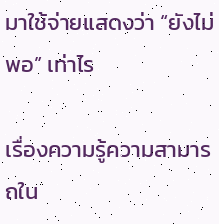มาใช้จ่ายแสดงว่า “ยังไม่พอ” เท่าไร

เรื่องความรู้ความสามารถใน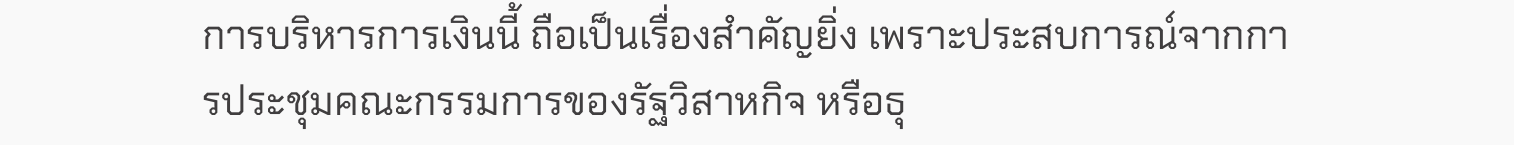การบริหารการเงินนี้ ถือเป็นเรื่องสำคัญยิ่ง เพราะประสบการณ์จากการประชุมคณะกรรมการของรัฐวิสาหกิจ หรือธุ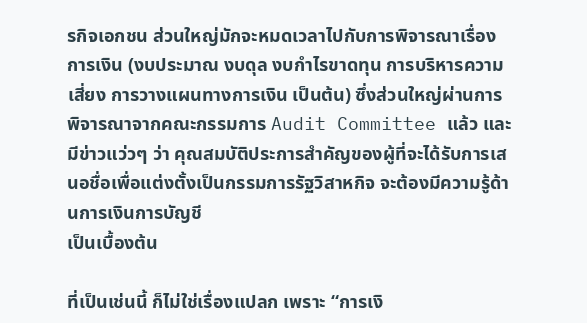รกิจเอกชน ส่วนใหญ่มักจะหมดเวลาไปกับการพิจารณาเรื่องการเงิน (งบประมาณ งบดุล งบกำไรขาดทุน การบริหารความเสี่ยง การวางแผนทางการเงิน เป็นต้น) ซึ่งส่วนใหญ่ผ่านการพิจารณาจากคณะกรรมการ Audit Committee แล้ว และมีข่าวแว่วๆ ว่า คุณสมบัติประการสำคัญของผู้ที่จะได้รับการเสนอชื่อเพื่อแต่งตั้งเป็นกรรมการรัฐวิสาหกิจ จะต้องมีความรู้ด้านการเงินการบัญชี
เป็นเบื้องต้น

ที่เป็นเช่นนี้ ก็ไม่ใช่เรื่องแปลก เพราะ “การเงิ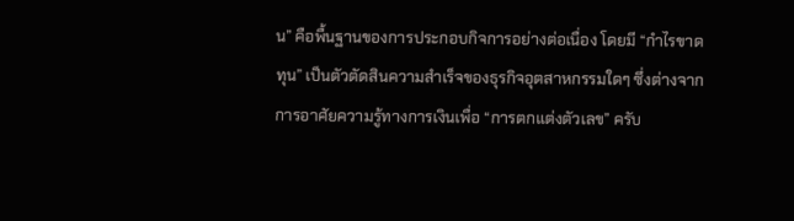น” คือพื้นฐานของการประกอบกิจการอย่างต่อเนื่อง โดยมี “กำไรขาดทุน” เป็นตัวตัดสินความสำเร็จของธุรกิจอุตสาหกรรมใดๆ ซึ่งต่างจากการอาศัยความรู้ทางการเงินเพื่อ “การตกแต่งตัวเลข” ครับ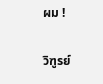ผม !

วิฑูรย์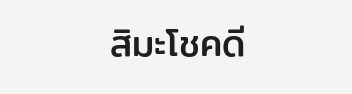สิมะโชคดี